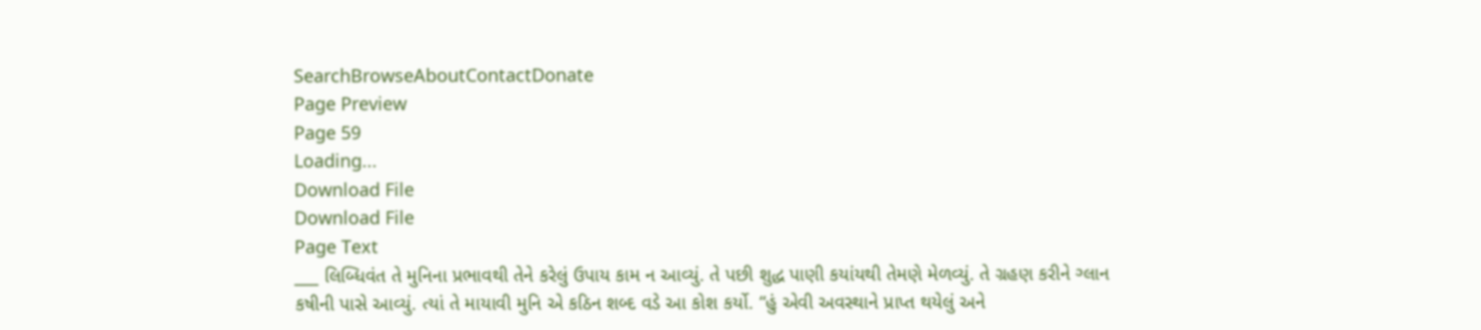SearchBrowseAboutContactDonate
Page Preview
Page 59
Loading...
Download File
Download File
Page Text
___ લિબ્ધિવંત તે મુનિના પ્રભાવથી તેને કરેલું ઉપાય કામ ન આવ્યું. તે પછી શુદ્ધ પાણી કયાંયથી તેમણે મેળવ્યું. તે ગ્રહણ કરીને ગ્લાન કષીની પાસે આવ્યું. ત્યાં તે માયાવી મુનિ એ કઠિન શબ્દ વડે આ કોશ કર્યો. “હું એવી અવસ્થાને પ્રાપ્ત થયેલું અને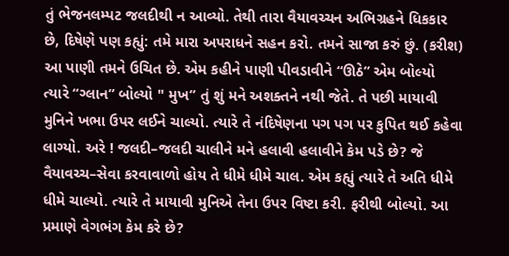તું ભેજનલમ્પટ જલદીથી ન આવ્યો. તેથી તારા વૈયાવચ્ચન અભિગ્રહને ધિકકાર છે, દિષેણે પણ કહ્યું: તમે મારા અપરાધને સહન કરો. તમને સાજા કરું છું. (કરીશ) આ પાણી તમને ઉચિત છે. એમ કહીને પાણી પીવડાવીને “ઊઠે” એમ બોલ્યો ત્યારે “ગ્લાન” બોલ્યો " મુખ” તું શું મને અશક્તને નથી જેતે. તે પછી માયાવી મુનિને ખભા ઉપર લઈને ચાલ્યો. ત્યારે તે નંદિષેણના પગ પગ પર કુપિત થઈ કહેવા લાગ્યો. અરે ! જલદી–જલદી ચાલીને મને હલાવી હલાવીને કેમ પડે છે? જે વૈયાવચ્ચ–સેવા કરવાવાળો હોય તે ધીમે ધીમે ચાલ. એમ કહ્યું ત્યારે તે અતિ ધીમે ધીમે ચાલ્યો. ત્યારે તે માયાવી મુનિએ તેના ઉપર વિષ્ટા કરી. ફરીથી બોલ્યો. આ પ્રમાણે વેગભંગ કેમ કરે છે?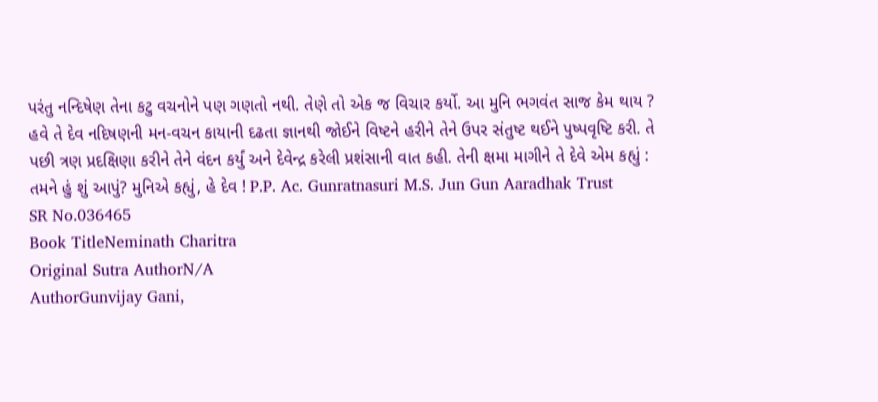પરંતુ નન્દિષેણ તેના કટુ વચનોને પણ ગણતો નથી. તેણે તો એક જ વિચાર કર્યો. આ મુનિ ભગવંત સાજ કેમ થાય ? હવે તે દેવ નદિષણની મન-વચન કાયાની દઢતા જ્ઞાનથી જોઈને વિષ્ટને હરીને તેને ઉપર સંતુષ્ટ થઈને પુષ્પવૃષ્ટિ કરી. તે પછી ત્રણ પ્રદક્ષિણા કરીને તેને વંદન કર્યું અને દેવેન્દ્ર કરેલી પ્રશંસાની વાત કહી. તેની ક્ષમા માગીને તે દેવે એમ કહ્યું : તમને હું શું આપું? મુનિએ કહ્યું, હે દેવ ! P.P. Ac. Gunratnasuri M.S. Jun Gun Aaradhak Trust
SR No.036465
Book TitleNeminath Charitra
Original Sutra AuthorN/A
AuthorGunvijay Gani,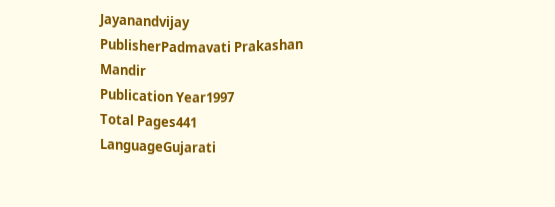Jayanandvijay
PublisherPadmavati Prakashan Mandir
Publication Year1997
Total Pages441
LanguageGujarati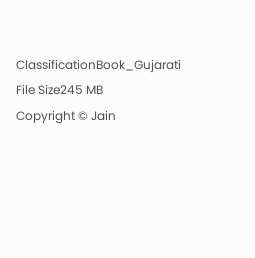ClassificationBook_Gujarati
File Size245 MB
Copyright © Jain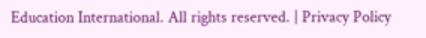Education International. All rights reserved. | Privacy Policy